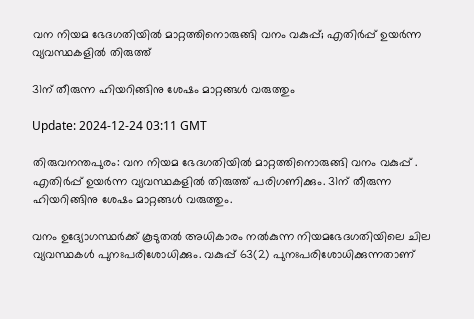വന നിയമ ഭേദഗതിയില്‍ മാറ്റത്തിനൊരുങ്ങി വനം വകുപ്പ്; എതിർപ്പ് ഉയർന്ന വ്യവസ്ഥകളിൽ തിരുത്ത്

31ന് തീരുന്ന ഹിയറിങ്ങിനു ശേഷം മാറ്റങ്ങൾ വരുത്തും

Update: 2024-12-24 03:11 GMT

തിരുവനന്തപുരം: വന നിയമ ഭേദഗതിയില്‍ മാറ്റത്തിനൊരുങ്ങി വനം വകുപ്പ് . എതിർപ്പ് ഉയർന്ന വ്യവസ്ഥകളിൽ തിരുത്ത് പരിഗണിക്കും. 31ന് തീരുന്ന ഹിയറിങ്ങിനു ശേഷം മാറ്റങ്ങൾ വരുത്തും.

വനം ഉദ്യോഗസ്ഥര്‍ക്ക് കൂടുതല്‍ അധികാരം നൽകുന്ന നിയമഭേദഗതിയിലെ ചില വ്യവസ്ഥകള്‍ പുനഃപരിശോധിക്കും. വകുപ്പ് 63(2) പുനഃപരിശോധിക്കുന്നതാണ്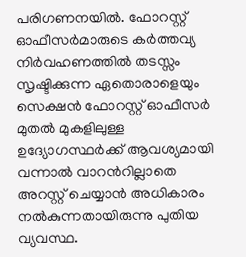പരിഗണനയിൽ. ഫോറസ്റ്റ് ഓഫീസര്‍മാരുടെ കര്‍ത്തവ്യ നിര്‍വഹണത്തില്‍ തടസ്സം സൃഷ്ടിക്കുന്ന ഏതൊരാളെയും സെക്ഷന്‍ ഫോറസ്റ്റ് ഓഫീസര്‍ മുതല്‍ മുകളിലുള്ള ഉദ്യോഗസ്ഥര്‍ക്ക് ആവശ്യമായി വന്നാല്‍ വാറന്‍റില്ലാതെ അറസ്റ്റ് ചെയ്യാന്‍ അധികാരം നല്‍കുന്നതായിരുന്നു പുതിയ വ്യവസ്ഥ.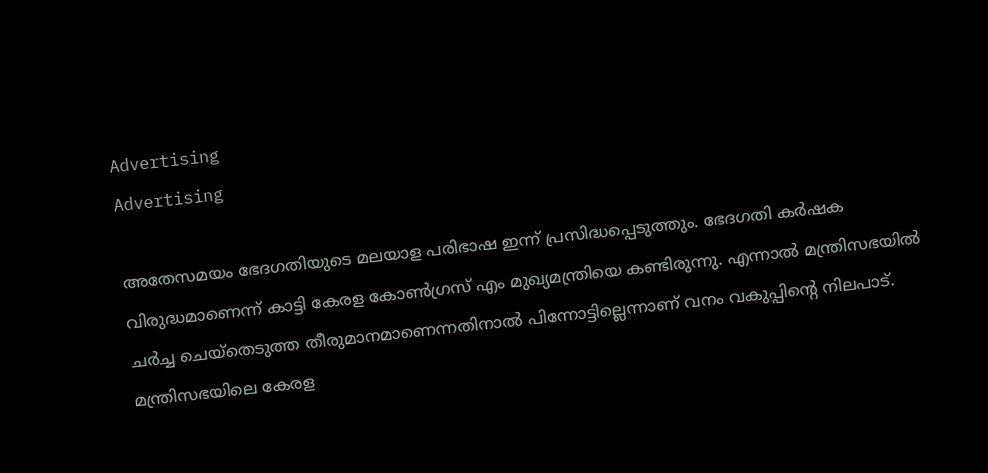Advertising
Advertising

അതേസമയം ഭേദഗതിയുടെ മലയാള പരിഭാഷ ഇന്ന് പ്രസിദ്ധപ്പെടുത്തും. ഭേദഗതി കർഷക വിരുദ്ധമാണെന്ന് കാട്ടി കേരള കോൺഗ്രസ് എം മുഖ്യമന്ത്രിയെ കണ്ടിരുന്നു. എന്നാൽ മന്ത്രിസഭയിൽ ചർച്ച ചെയ്തെടുത്ത തീരുമാനമാണെന്നതിനാൽ പിന്നോട്ടില്ലെന്നാണ് വനം വകുപ്പിന്റെ നിലപാട്. മന്ത്രിസഭയിലെ കേരള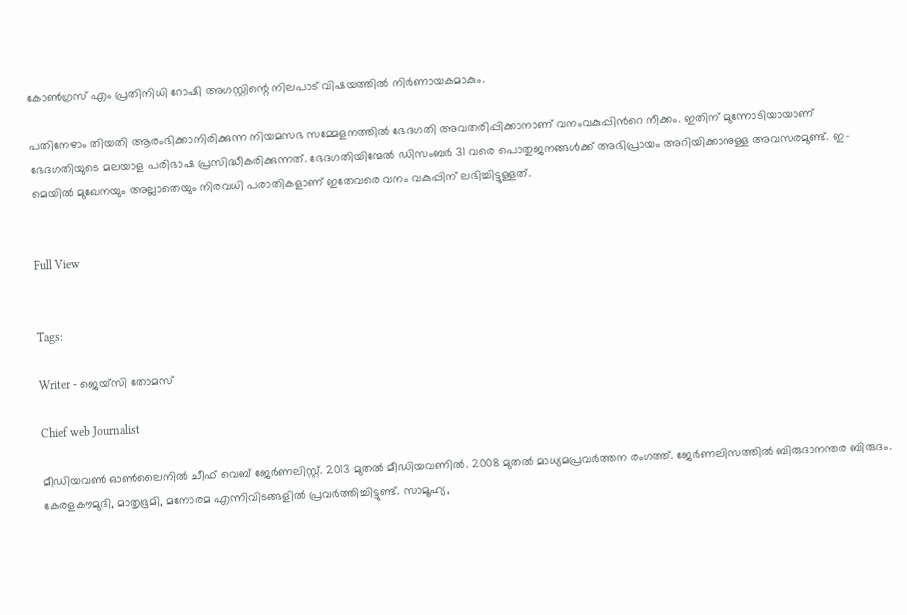കോൺഗ്രസ് എം പ്രതിനിധി റോഷി അഗസ്റ്റിന്റെ നിലപാട് വിഷയത്തിൽ നിർണായകമാകും.

പതിനേഴാം തിയതി ആരംഭിക്കാനിരിക്കുന്ന നിയമസഭ സമ്മേളനത്തിൽ ഭേദഗതി അവതരിപ്പിക്കാനാണ് വനംവകുപ്പിന്‍റെ നീക്കം. ഇതിന് മുന്നോടിയായാണ് ഭേദഗതിയുടെ മലയാള പരിഭാഷ പ്രസിദ്ധീകരിക്കുന്നത്. ഭേദഗതിയിന്മേൽ ഡിസംബർ 31 വരെ പൊതുജനങ്ങൾക്ക് അഭിപ്രായം അറിയിക്കാനുള്ള അവസരമുണ്ട്. ഇ-മെയിൽ മുഖേനയും അല്ലാതെയും നിരവധി പരാതികളാണ് ഇതേവരെ വനം വകുപ്പിന് ലഭിച്ചിട്ടുള്ളത്.


Full View


Tags:

Writer - ജെയ്സി തോമസ്

Chief web Journalist

മീഡിയവൺ ഓൺലൈനിൽ ചീഫ് വെബ് ജേർണലിസ്റ്റ്. 2013 മുതൽ മീഡിയവണിൽ. 2008 മുതൽ മാധ്യമപ്രവർത്തന രംഗത്ത്. ജേർണലിസത്തിൽ ബിരുദാനന്തര ബിരുദം. കേരളകൗമുദി, മാതൃഭൂമി, മനോരമ എന്നിവിടങ്ങളിൽ പ്രവർത്തിച്ചിട്ടുണ്ട്. സാമൂഹ്യ,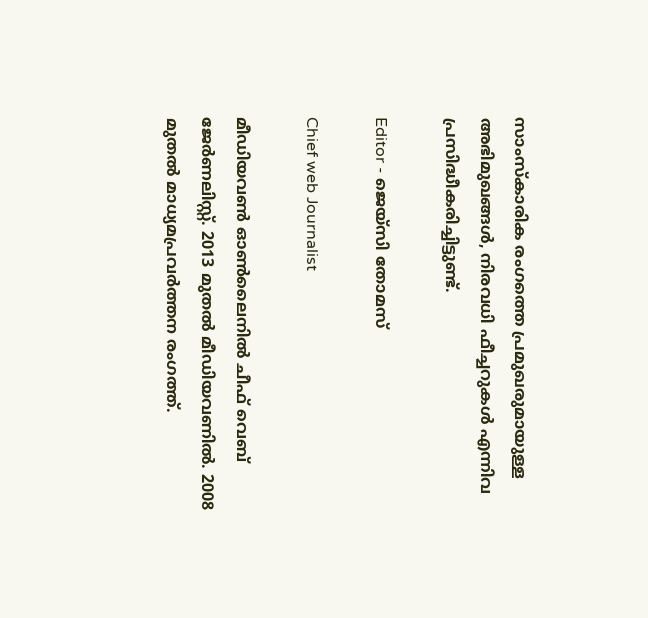സാംസ്‌കാരിക രംഗത്തെ പ്രമുഖരുമായുള്ള അഭിമുഖങ്ങൾ, നിരവധി ഫീച്ചറുകൾ എന്നിവ പ്രസിദ്ധീകരിച്ചിട്ടുണ്ട്.

Editor - ജെയ്സി തോമസ്

Chief web Journalist

മീഡിയവൺ ഓൺലൈനിൽ ചീഫ് വെബ് ജേർണലിസ്റ്റ്. 2013 മുതൽ മീഡിയവണിൽ. 2008 മുതൽ മാധ്യമപ്രവർത്തന രംഗത്ത്.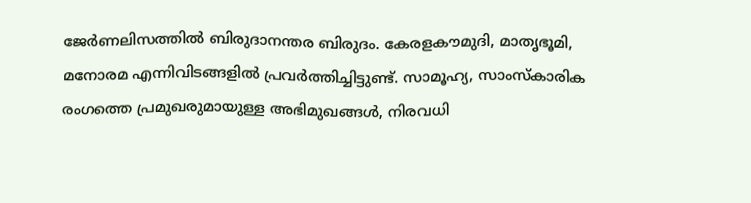ജേർണലിസത്തിൽ ബിരുദാനന്തര ബിരുദം. കേരളകൗമുദി, മാതൃഭൂമി, മനോരമ എന്നിവിടങ്ങളിൽ പ്രവർത്തിച്ചിട്ടുണ്ട്. സാമൂഹ്യ, സാംസ്‌കാരിക രംഗത്തെ പ്രമുഖരുമായുള്ള അഭിമുഖങ്ങൾ, നിരവധി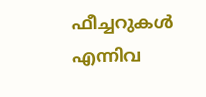ഫീച്ചറുകൾ എന്നിവ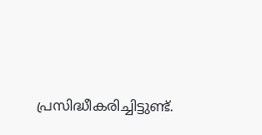പ്രസിദ്ധീകരിച്ചിട്ടുണ്ട്.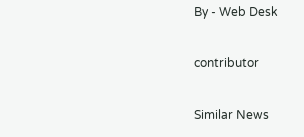By - Web Desk

contributor

Similar News